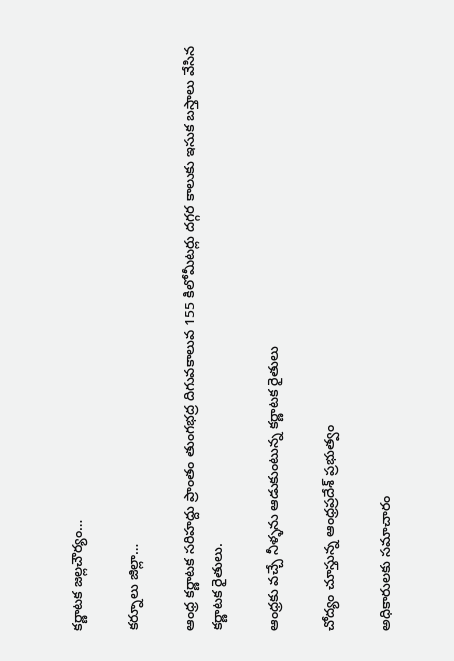కర్ణాటక జల్లచౌర్యం…

కర్నూలు జిల్లా…

ఆంధ్ర కర్ణాటక సరిహద్దు ప్రాంతం తుంగభద్ర దిగువకాలువ 155 కిలోమీటర్లు దగ్గర కాలుకు ఇసుక బస్తాలు వేసిన కర్ణాటక రైతులు.

ఆంధ్రకు వచ్చే నీళ్ళను ఆడుకుంటున్న కర్ణాటక రైతులు

చోద్యం చూస్తున్న ఆంధ్రప్రదేశ్ ప్రభుత్వం

అధికారులకు సమాచారం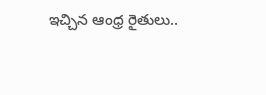ఇచ్చిన ఆంధ్ర రైతులు..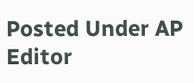Posted Under AP
Editor